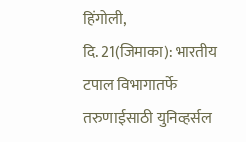हिंगोली,
दि. 21(जिमाका): भारतीय टपाल विभागातर्फे
तरुणाईसाठी युनिव्हर्सल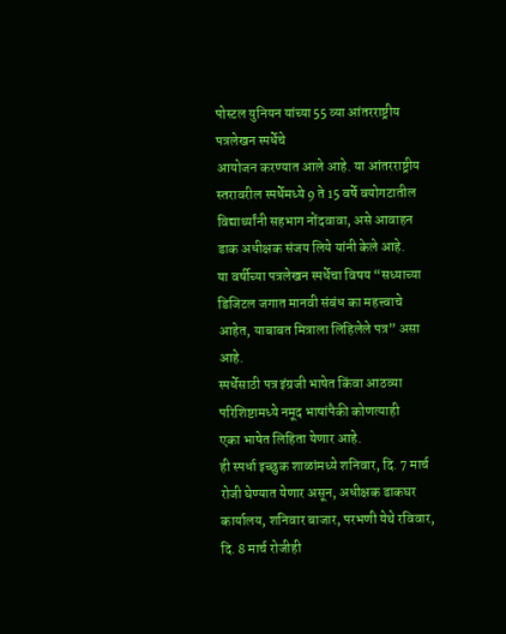पोस्टल युनियन यांच्या 55 व्या आंतरराष्ट्रीय पत्रलेखन स्पर्धेचे
आयोजन करण्यात आले आहे. या आंतरराष्ट्रीय स्तरावरील स्पर्धेमध्ये 9 ते 15 वर्षे वयोगटातील
विद्यार्थ्यांनी सहभाग नोंदवावा, असे आवाहन डाक अधीक्षक संजय लिये यांनी केले आहे.
या वर्षीच्या पत्रलेखन स्पर्धेचा विषय “सध्याच्या
डिजिटल जगात मानवी संबंध का महत्त्वाचे आहेत, याबाबत मित्राला लिहिलेले पत्र” असा आहे.
स्पर्धेसाठी पत्र इंग्रजी भाषेत किंवा आठव्या परिशिष्टामध्ये नमूद भाषांपैकी कोणत्याही
एका भाषेत लिहिता येणार आहे.
ही स्पर्धा इच्छुक शाळांमध्ये शनिवार, दि. 7 मार्च
रोजी घेण्यात येणार असून, अधीक्षक डाकघर कार्यालय, शनिवार बाजार, परभणी येथे रविवार,
दि. 8 मार्च रोजीही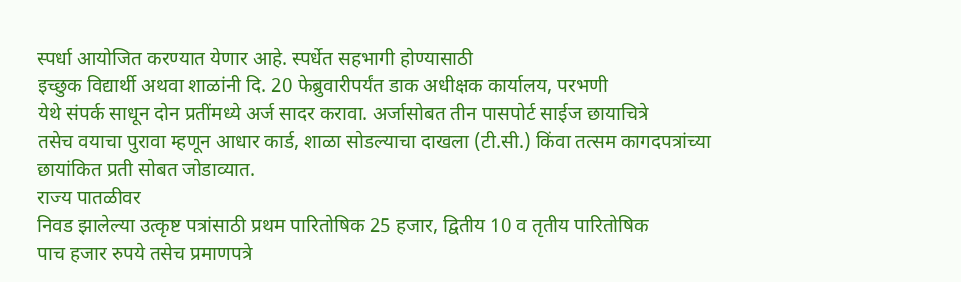स्पर्धा आयोजित करण्यात येणार आहे. स्पर्धेत सहभागी होण्यासाठी
इच्छुक विद्यार्थी अथवा शाळांनी दि. 20 फेब्रुवारीपर्यंत डाक अधीक्षक कार्यालय, परभणी
येथे संपर्क साधून दोन प्रतींमध्ये अर्ज सादर करावा. अर्जासोबत तीन पासपोर्ट साईज छायाचित्रे
तसेच वयाचा पुरावा म्हणून आधार कार्ड, शाळा सोडल्याचा दाखला (टी.सी.) किंवा तत्सम कागदपत्रांच्या
छायांकित प्रती सोबत जोडाव्यात.
राज्य पातळीवर
निवड झालेल्या उत्कृष्ट पत्रांसाठी प्रथम पारितोषिक 25 हजार, द्वितीय 10 व तृतीय पारितोषिक
पाच हजार रुपये तसेच प्रमाणपत्रे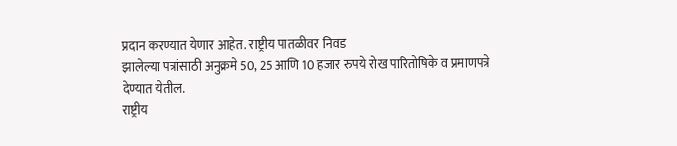प्रदान करण्यात येणार आहेत. राष्ट्रीय पातळीवर निवड
झालेल्या पत्रांसाठी अनुक्रमे 50, 25 आणि 10 हजार रुपये रोख पारितोषिके व प्रमाणपत्रे
देण्यात येतील.
राष्ट्रीय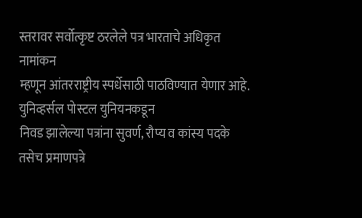स्तरावर सर्वोत्कृष्ट ठरलेले पत्र भारताचे अधिकृत नामांकन
म्हणून आंतरराष्ट्रीय स्पर्धेसाठी पाठविण्यात येणार आहे. युनिव्हर्सल पोस्टल युनियनकडून
निवड झालेल्या पत्रांना सुवर्ण, रौप्य व कांस्य पदके तसेच प्रमाणपत्रे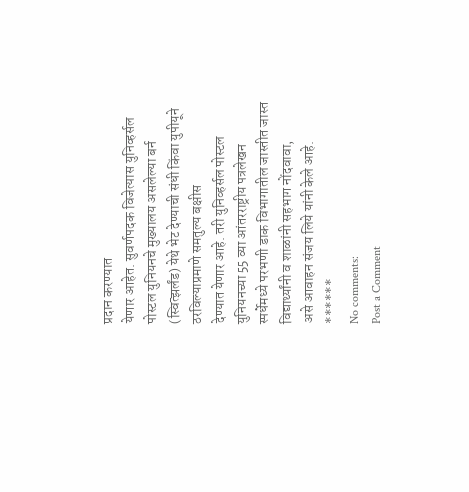प्रदान करण्यात
येणार आहेत. सुवर्णपदक विजेत्यास युनिव्हर्सल पोस्टल युनियनचे मुख्यालय असलेल्या बर्न
(स्वित्झर्लंड) येथे भेट देण्याची संधी किंवा युपीयूने ठरविल्याप्रमाणे समतुल्य बक्षीस
देण्यात येणार आहे. तरी युनिव्हर्सल पोस्टल युनियनच्या 55 व्या आंतरराष्ट्रीय पत्रलेखन
स्पर्धेमध्ये परभणी डाक विभागातील जास्तीत जास्त विद्यार्थ्यांनी व शाळांनी सहभाग नोंदवावा,
असे आवाहन संजय लिये यांनी केले आहे.
******
No comments:
Post a Comment